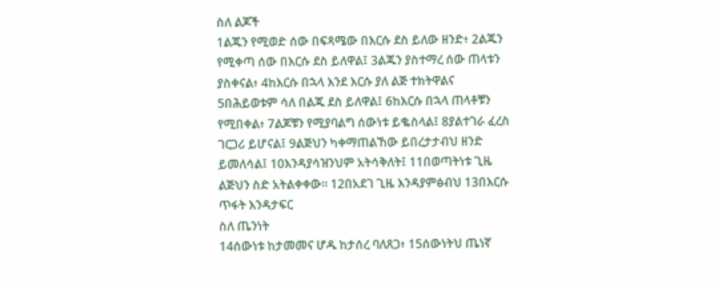ስለ ልጆች
1ልጁን የሚወድ ሰው በፍጻሜው በእርሱ ደስ ይለው ዘንድ፥ 2ልጁን የሚቀጣ ሰው በእርሱ ደስ ይለዋል፤ 3ልጁን ያስተማረ ሰው ጠላቱን ያስቀናል፥ 4ከእርሱ በኋላ እንደ እርሱ ያለ ልጅ ተክትዋልና 5በሕይወቱም ሳለ በልጁ ደስ ይለዋል፤ 6ከእርሱ በኋላ ጠላቶቹን የሚበቀል፥ 7ልጆቹን የሚያባልግ ሰውነቱ ይቈስላል፤ 8ያልተገራ ፈረስ ገርጋሪ ይሆናል፤ 9ልጅህን ካቀማጠልኸው ይበረታታብህ ዘንድ ይመለሳል፤ 10እንዳያሳዝንህም አትሳቅለት፤ 11በወጣትነቱ ጊዜ ልጅህን ስድ አትልቀቀው። 12በአደገ ጊዜ እንዳያምፅብህ 13በእርሱ ጥፋት እንዳታፍር
ስለ ጤንነት
14ሰውነቱ ከታመመና ሆዱ ከታሰረ ባለጸጋ፥ 15ሰውነትህ ጤነኛ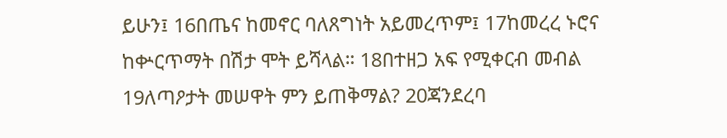ይሁን፤ 16በጤና ከመኖር ባለጸግነት አይመረጥም፤ 17ከመረረ ኑሮና ከቍርጥማት በሽታ ሞት ይሻላል። 18በተዘጋ አፍ የሚቀርብ መብል 19ለጣዖታት መሠዋት ምን ይጠቅማል? 20ጃንደረባ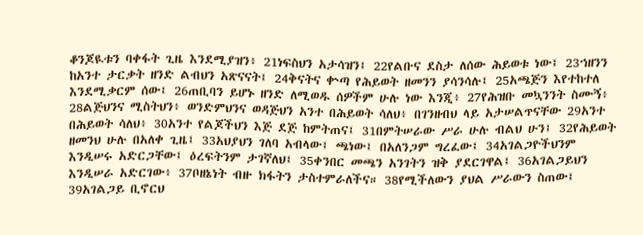ቆንጆዪቱን ባቀፋት ጊዜ እንደሚያዝን፥ 21ነፍስህን አታሳዝን፤ 22የልቡና ደስታ ለሰው ሕይወቱ ነው፤ 23ኀዘንን ከአንተ ታርቃት ዘንድ ልብህን አጽናናት፤ 24ቅናትና ቍጣ የሕይወት ዘመንን ያሳንሳሉ፤ 25አጫጅን እየተከተለ እንደሚቃርም ሰው፤ 26ጠቢባን ይሆኑ ዘንድ ለሚወዱ ሰዎችም ሁሉ ነው እንጂ፥ 27የሕዝቡ መኳንንት ስሙኝ፥ 28ልጅህንና ሚስትህን፥ ወንድምህንና ወዳጅህን አንተ በሕይወት ሳለህ፥ በገንዘብህ ላይ አታሠልጥናቸው 29አንተ በሕይወት ሳለህ፥ 30አንተ የልጆችህን እጅ ደጅ ከምትጠና፤ 31በምትሠራው ሥራ ሁሉ ብልህ ሁን፤ 32የሕይወት ዘመንህ ሁሉ በአለቀ ጊዜ፤ 33አህያህን ገለባ አብላው፤ ጫነው፤ በአለንጋም ግረፈው፤ 34አገልጋዮችህንም እንዲሠሩ አድርጋቸው፤ ዕረፍትንም ታገኛለህ፤ 35ቀንበር መጫን አንገትን ዝቅ ያደርገዋል፤ 36አገልጋይህን እንዲሠራ አድርገው፥ 37ቦዘኔነት ብዙ ክፋትን ታስተምራለችና። 38የሚችለውን ያህል ሥራውን ስጠው፤ 39አገልጋይ ቢኖርህ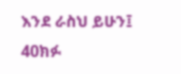እንደ ራስህ ይሁን፤ 40ክፉ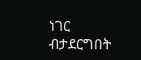ነገር ብታደርግበት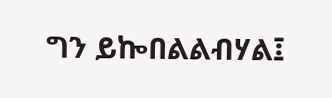ግን ይኰበልልብሃል፤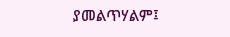ያመልጥሃልም፤